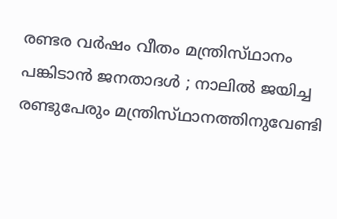രണ്ടര വര്‍ഷം വീതം മന്ത്രിസ്‌ഥാനം പങ്കിടാന്‍ ജനതാദള്‍ ; നാലില്‍ ജയിച്ച രണ്ടുപേരും മന്ത്രിസ്‌ഥാനത്തിനുവേണ്ടി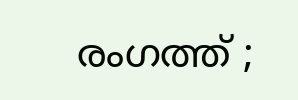രംഗത്ത് ;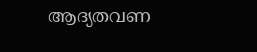ആദ്യതവണ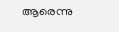ആരെന്നു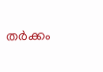തര്‍ക്കം